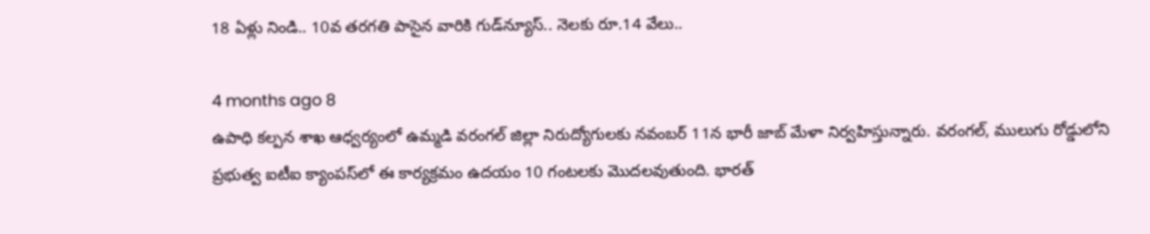18 ఏళ్లు నిండి.. 10వ తరగతి పాసైన వారికి గుడ్‌న్యూస్.. నెలకు రూ.14 వేలు..

4 months ago 8
ఉపాధి కల్పన శాఖ ఆధ్వర్యంలో ఉమ్మడి వరంగల్ జిల్లా నిరుద్యోగులకు నవంబర్ 11న భారీ జాబ్ మేళా నిర్వహిస్తున్నారు. వరంగల్, ములుగు రోడ్డులోని ప్రభుత్వ ఐటీఐ క్యాంపస్‌లో ఈ కార్యక్రమం ఉదయం 10 గంటలకు మొదలవుతుంది. భారత్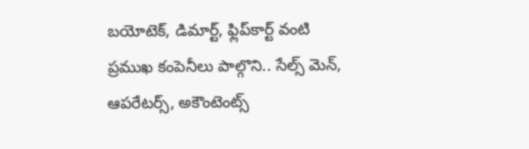బయోటెక్, డిమార్ట్, ఫ్లిప్‌కార్ట్‌ వంటి ప్రముఖ కంపెనీలు పాల్గొని.. సేల్స్ మెన్, ఆపరేటర్స్, అకౌంటెంట్స్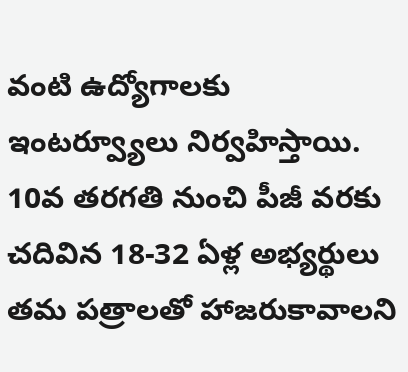వంటి ఉద్యోగాలకు ఇంటర్వ్యూలు నిర్వహిస్తాయి. 10వ తరగతి నుంచి పీజీ వరకు చదివిన 18-32 ఏళ్ల అభ్యర్థులు తమ పత్రాలతో హాజరుకావాలని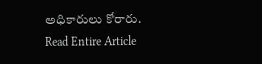అధికారులు కోరారు.
Read Entire Article